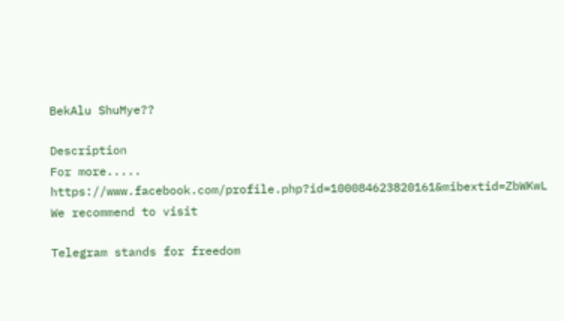BekAlu ShuMye??

Description
For more..... https://www.facebook.com/profile.php?id=100084623820161&mibextid=ZbWKwL
We recommend to visit

Telegram stands for freedom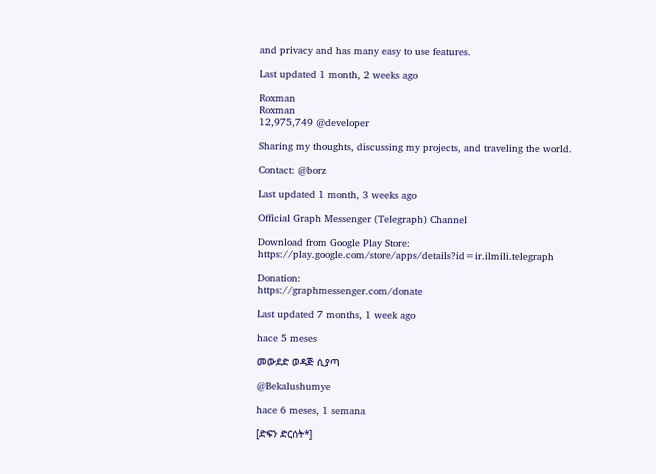and privacy and has many easy to use features.

Last updated 1 month, 2 weeks ago

Roxman
Roxman
12,975,749 @developer

Sharing my thoughts, discussing my projects, and traveling the world.

Contact: @borz

Last updated 1 month, 3 weeks ago

Official Graph Messenger (Telegraph) Channel

Download from Google Play Store:
https://play.google.com/store/apps/details?id=ir.ilmili.telegraph

Donation:
https://graphmessenger.com/donate

Last updated 7 months, 1 week ago

hace 5 meses

መውደድ ወዳጅ ሲያጣ

@Bekalushumye

hace 6 meses, 1 semana

[ድፍን ድርሰት*]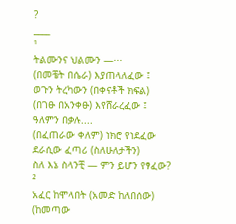?
____
¹
ትልሙንና ህልሙን —···
(በመቼት በሴራ) እያጠላለፈው ፤
ወጉን ትረካውን (በቀናቶች ክፍል)
(በገፁ በአንቀፁ) እየሸራረፈው ፤
ዓለምን በቃሉ....
(በፈጠራው ቀለም) ነክሮ የነደፈው
ደራሲው ፈጣሪ (ስለሁለታችን)
ስለ እኔ ስላንቺ — ምን ይሆን የፃፈው?
²
አፈር ከሞላበት (አመድ ከለበሰው)
(ከመጣው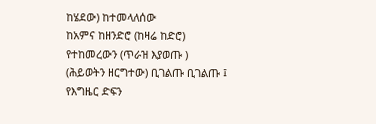ከሄደው) ከተመላለሰው
ከአምና ከዘንድሮ (ከዛሬ ከድሮ)
የተከመረውን (ጥራዝ እያወጡ )
(ሕይወትን ዘርግተው) ቢገልጡ ቢገልጡ ፤
የእግዜር ድፍን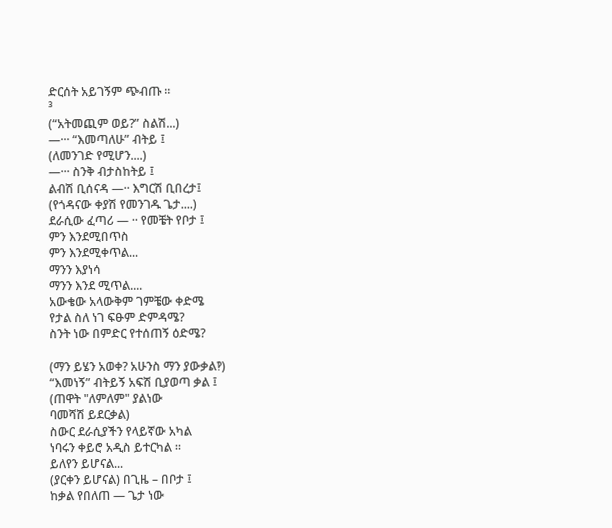ድርሰት አይገኝም ጭብጡ ።
³
(“አትመጪም ወይ?” ስልሽ...)
—··· “እመጣለሁ” ብትይ ፤
(ለመንገድ የሚሆን....)
—··· ስንቅ ብታስከትይ ፤
ልብሽ ቢሰናዳ —·· እግርሽ ቢበረታ፤
(የጎዳናው ቀያሽ የመንገዱ ጌታ....)
ደራሲው ፈጣሪ — ·· የመቼት የቦታ ፤
ምን እንደሚበጥስ
ምን እንደሚቀጥል...
ማንን እያነሳ
ማንን እንደ ሚጥል....
አውቄው አላውቅም ገምቼው ቀድሜ
የታል ስለ ነገ ፍፁም ድምዳሜ?
ስንት ነው በምድር የተሰጠኝ ዕድሜ?

(ማን ይሄን አወቀ? አሁንስ ማን ያውቃል‽)
“እመነኝ” ብትይኝ አፍሽ ቢያወጣ ቃል ፤
(ጠዋት "ለምለም" ያልነው
ባመሻሽ ይደርቃል)
ስውር ደራሲያችን የላይኛው አካል
ነባሩን ቀይሮ አዲስ ይተርካል ።
ይለየን ይሆናል...
(ያርቀን ይሆናል) በጊዜ – በቦታ ፤
ከቃል የበለጠ — ጌታ ነው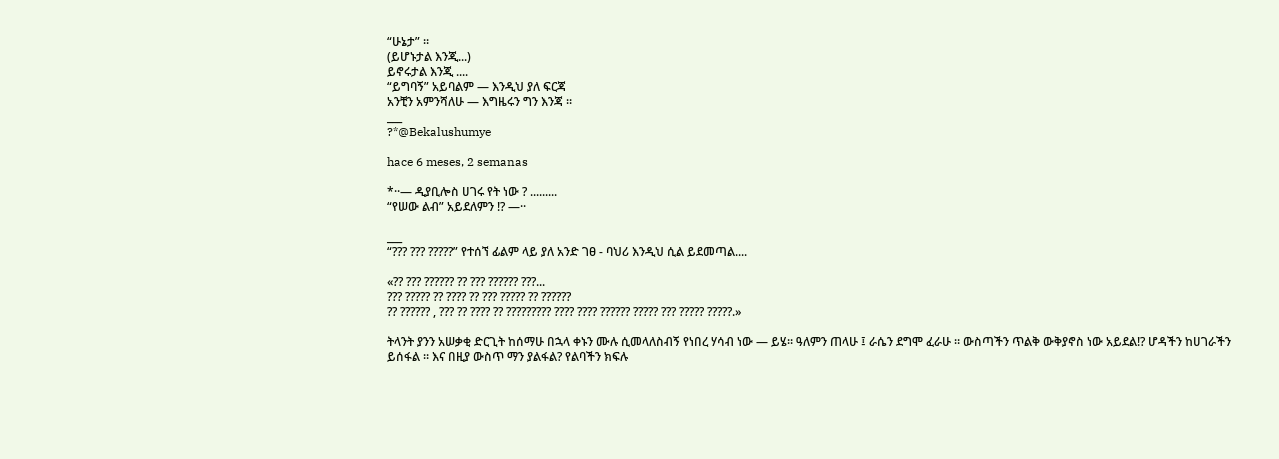“ሁኔታ” ።
(ይሆኑታል እንጂ...)
ይኖሩታል እንጂ ....
“ይግባኝ” አይባልም — እንዲህ ያለ ፍርጃ
አንቺን አምንሻለሁ — እግዜሩን ግን እንጃ ።
___
?*@Bekalushumye

hace 6 meses, 2 semanas

*··— ዲያቢሎስ ሀገሩ የት ነው ? .........
“የሠው ልብ” አይደለምን !? —··

___
“??? ??? ?????” የተሰኘ ፊልም ላይ ያለ አንድ ገፀ - ባህሪ እንዲህ ሲል ይደመጣል....

«?? ??? ?????? ?? ??? ?????? ???...
??? ????? ?? ???? ?? ??? ????? ?? ??????
?? ?????? , ??? ?? ???? ?? ????????? ???? ???? ?????? ????? ??? ????? ?????.»

ትላንት ያንን አሠቃቂ ድርጊት ከሰማሁ በኋላ ቀኑን ሙሉ ሲመላለስብኝ የነበረ ሃሳብ ነው — ይሄ። ዓለምን ጠላሁ ፤ ራሴን ደግሞ ፈራሁ ። ውስጣችን ጥልቅ ውቅያኖስ ነው አይደል!? ሆዳችን ከሀገራችን ይሰፋል ። እና በዚያ ውስጥ ማን ያልፋል? የልባችን ክፍሉ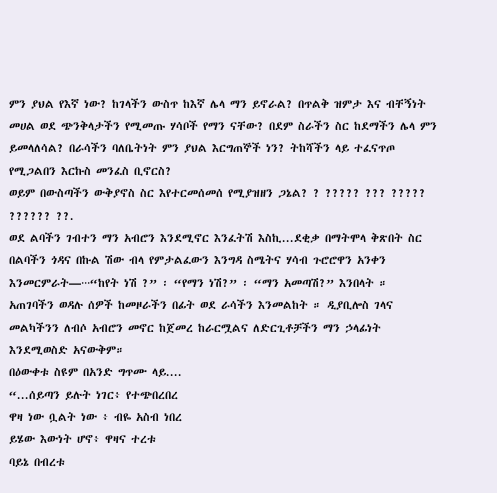ምን ያህል የእኛ ነው? ከገላችን ውስጥ ከእኛ ሌላ ማን ይኖራል? በጥልቅ ዝምታ እና ብቸኝነት መሀል ወደ ጭንቅላታችን የሚመጡ ሃሳቦች የማን ናቸው? በደም ስራችን ስር ከደማችን ሌላ ምን ይመላለሳል? በራሳችን ባለቤትነት ምን ያህል እርግጠኞች ነን? ትከሻችን ላይ ተፈናጥጦ የሚጋልበን እርኩስ መንፈስ ቢኖርስ?
ወይም በውስጣችን ውቅያኖስ ስር እየተርመሰመሰ የሚያዝዘን ጋኔል? ? ????? ??? ????? ?????? ??.
ወደ ልባችን ገብተን ማን አብሮን እንደሚኖር እንፈትሽ እስኪ...ደቂቃ በማትሞላ ቅጽበት ስር በልባችን ጎዳና በኩል ሽው ብላ የምታልፈውን እንግዳ ስሜትና ሃሳብ ጉሮሮዋን አንቀን እንመርምራት—···“ከየት ነሽ ?” ፡ “የማን ነሽ?” ፡ “ማን አመጣሽ?” እንበላት ። አጠገባችን ወዳሉ ሰዎች ከመዞራችን በፊት ወደ ራሳችን እንመልከት ። ዲያቢሎስ ገላና መልካችንን ለብሶ አብሮን መኖር ከጀመረ ከራርሟልና ለድርጊቶቻችን ማን ኃላፊነት እንደሚወስድ አናውቅም።
በዕውቀቱ ስዩም በአንድ ግጥሙ ላይ....
“...ሰይጣን ይሉት ነገር፥ የተጭበረበረ
ዋዛ ነው ቧልት ነው ፥ ብዬ አስብ ነበረ
ይሄው እውነት ሆኖ፥ ዋዛና ተረቱ
ባይኔ በብረቱ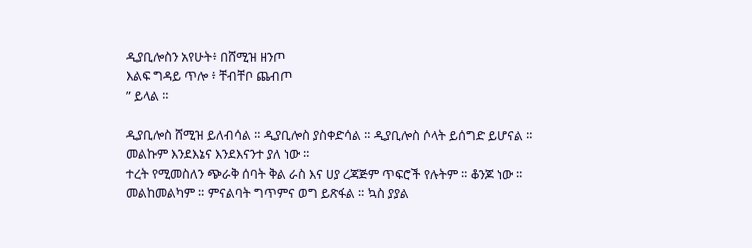ዲያቢሎስን አየሁት፥ በሸሚዝ ዘንጦ
እልፍ ግዳይ ጥሎ ፥ ቸብቸቦ ጨብጦ
” ይላል ።

ዲያቢሎስ ሸሚዝ ይለብሳል ። ዲያቢሎስ ያስቀድሳል ። ዲያቢሎስ ሶላት ይሰግድ ይሆናል ። መልኩም እንደእኔና እንደእናንተ ያለ ነው ።
ተረት የሚመስለን ጭራቅ ሰባት ቅል ራስ እና ሀያ ረጃጅም ጥፍሮች የሉትም ። ቆንጆ ነው ። መልከመልካም ። ምናልባት ግጥምና ወግ ይጽፋል ። ኳስ ያያል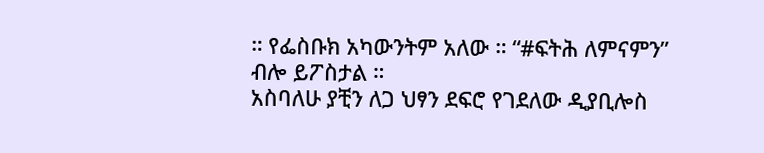። የፌስቡክ አካውንትም አለው ። “#ፍትሕ ለምናምን” ብሎ ይፖስታል ።
አስባለሁ ያቺን ለጋ ህፃን ደፍሮ የገደለው ዲያቢሎስ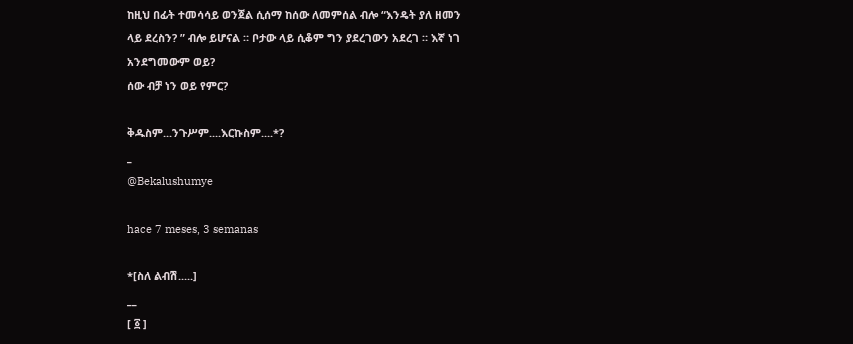ከዚህ በፊት ተመሳሳይ ወንጀል ሲሰማ ከሰው ለመምሰል ብሎ “እንዴት ያለ ዘመን ላይ ደረስን? ” ብሎ ይሆናል ። ቦታው ላይ ሲቆም ግን ያደረገውን አደረገ ። እኛ ነገ አንደግመውም ወይ?
ሰው ብቻ ነን ወይ የምር?

ቅዱስም...ንጉሥም....እርኩስም....*?
_
@Bekalushumye

hace 7 meses, 3 semanas

*[ስለ ልብሽ.....]
__
[ ፩ ]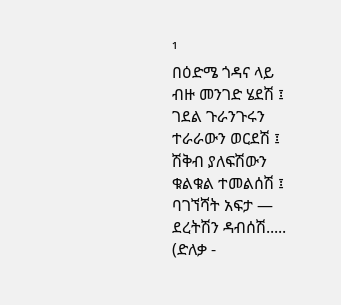¹
በዕድሜ ጎዳና ላይ
ብዙ መንገድ ሄደሽ ፤
ገደል ጉራንጉሩን
ተራራውን ወርደሽ ፤
ሽቅብ ያለፍሽውን
ቁልቁል ተመልሰሽ ፤
ባገኘሻት አፍታ —
ደረትሽን ዳብሰሽ.....
(ድለቃ -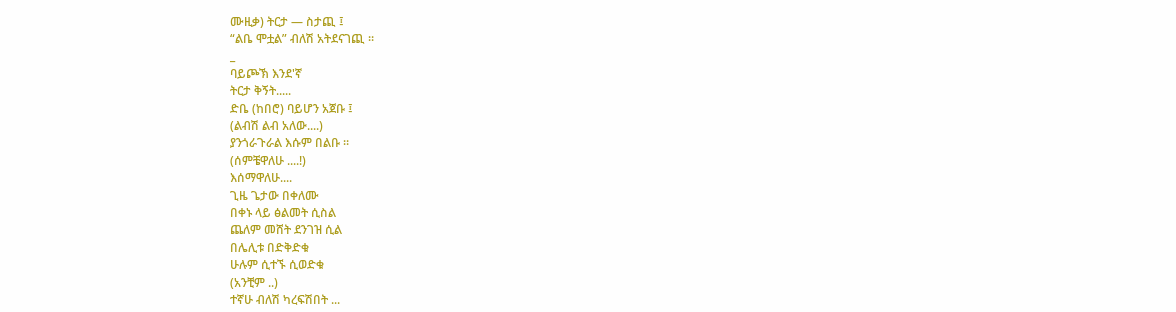ሙዚቃ) ትርታ — ስታጪ ፤
“ልቤ ሞቷል” ብለሽ አትደናገጪ ።
_
ባይጮኽ እንደ'ኛ
ትርታ ቅኝት.....
ድቤ (ከበሮ) ባይሆን አጀቡ ፤
(ልብሽ ልብ አለው....)
ያንጎራጉራል እሱም በልቡ ።
(ሰምቼዋለሁ ....!)
እሰማዋለሁ....
ጊዜ ጌታው በቀለሙ
በቀኑ ላይ ፅልመት ሲስል
ጨለም መሸት ደንገዝ ሲል
በሌሊቱ በድቅድቁ
ሁሉም ሲተኙ ሲወድቁ
(አንቺም ..)
ተኛሁ ብለሽ ካረፍሽበት ...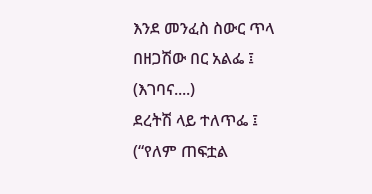እንደ መንፈስ ስውር ጥላ
በዘጋሽው በር አልፌ ፤
(እገባና....)
ደረትሽ ላይ ተለጥፌ ፤
(“የለም ጠፍቷል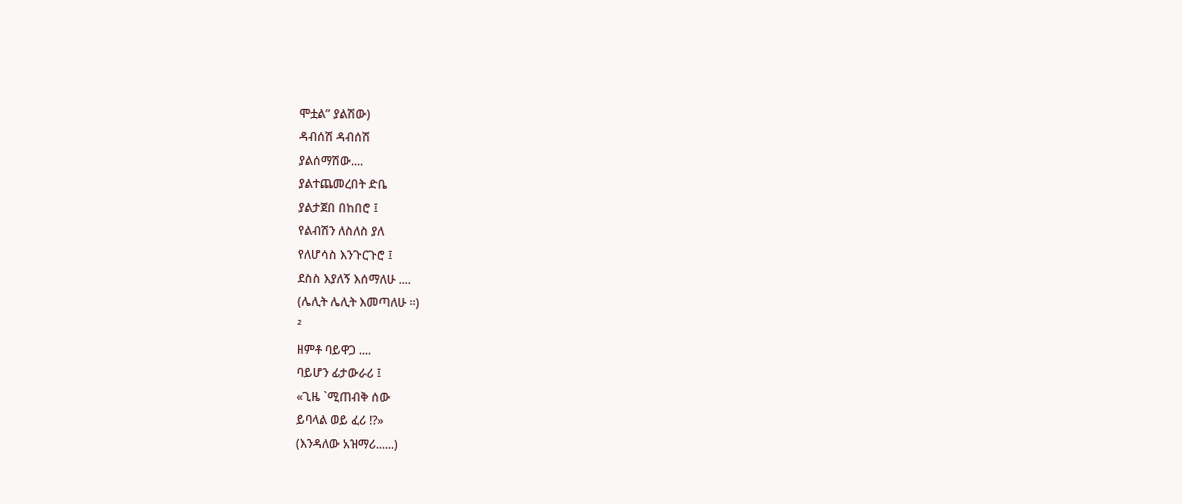ሞቷል” ያልሽው)
ዳብሰሽ ዳብሰሽ
ያልሰማሽው....
ያልተጨመረበት ድቤ
ያልታጀበ በከበሮ ፤
የልብሽን ለስለስ ያለ
የለሆሳስ እንጉርጉሮ ፤
ደስስ እያለኝ እሰማለሁ ....
(ሌሊት ሌሊት እመጣለሁ ።)
²
ዘምቶ ባይዋጋ ....
ባይሆን ፊታውራሪ ፤
«ጊዜ `ሚጠብቅ ሰው
ይባላል ወይ ፈሪ !?»
(እንዳለው አዝማሪ......)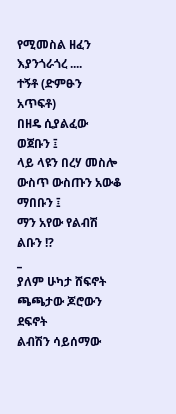የሚመስል ዘፈን እያንጎራጎረ ....
ተኝቶ (ድምፁን አጥፍቶ)
በዘዴ ሲያልፈው ወጀቡን ፤
ላይ ላዩን በረሃ መስሎ
ውስጥ ውስጡን አውቆ ማበቡን ፤
ማን አየው የልብሽ ልቡን !?
_
ያለም ሁካታ ሸፍኖት
ጫጫታው ጆሮውን ደፍኖት
ልብሽን ሳይሰማው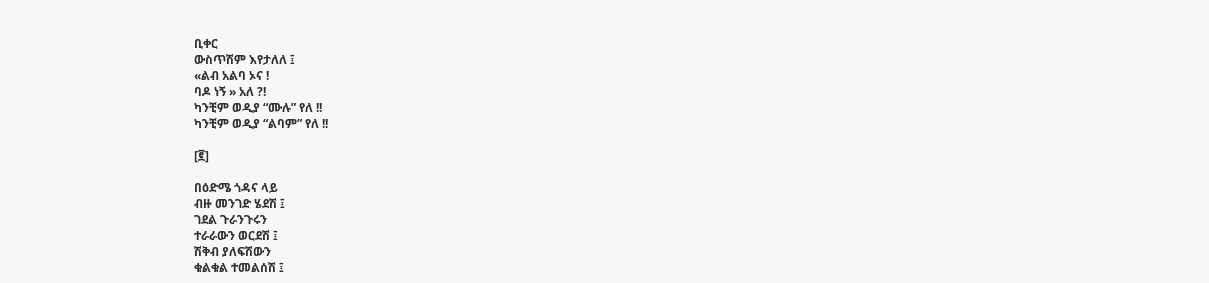ቢቀር
ውስጥሽም እየታለለ ፤
«ልብ አልባ ኦና !
ባዶ ነኝ » አለ ?!
ካንቺም ወዲያ “ሙሉ” የለ !!
ካንቺም ወዲያ “ልባም” የለ !!

[፪]

በዕድሜ ጎዳና ላይ
ብዙ መንገድ ሄደሽ ፤
ገደል ጉራንጉሩን
ተራራውን ወርደሽ ፤
ሽቅብ ያለፍሽውን
ቁልቁል ተመልሰሽ ፤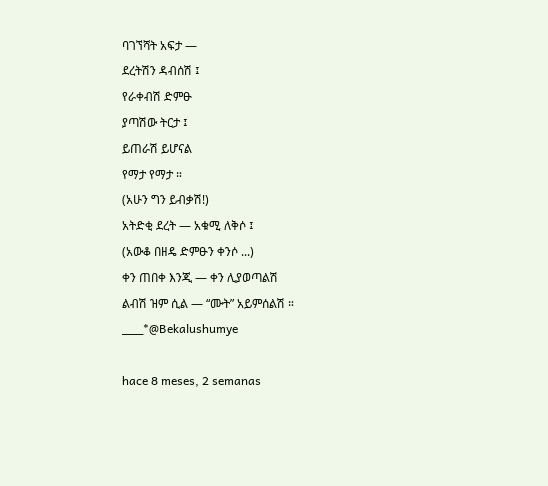ባገኘሻት አፍታ —
ደረትሽን ዳብሰሽ ፤
የራቀብሽ ድምፁ
ያጣሽው ትርታ ፤
ይጠራሽ ይሆናል
የማታ የማታ ።
(አሁን ግን ይብቃሽ!)
አትድቂ ደረት — አቁሚ ለቅሶ ፤
(አውቆ በዘዴ ድምፁን ቀንሶ ...)
ቀን ጠበቀ እንጂ — ቀን ሊያወጣልሽ
ልብሽ ዝም ሲል — “ሙት” አይምሰልሽ ።
___*@Bekalushumye

hace 8 meses, 2 semanas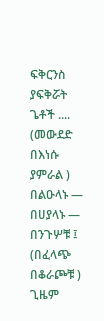ፍቅርንስ ያፍቅሯት ጌቶች ....
(መውደድ በእነሱ ያምራል )
በልዑላኑ — በሀያላኑ —
በንጉሦቹ ፤
(በፈላጭ በቆራጮቹ )
ጊዜም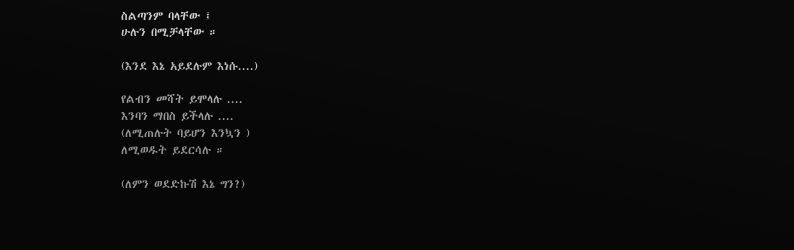ስልጣንም ባላቸው ፤
ሁሉን በሚቻላቸው ።

(እንደ እኔ አይደሉም እነሱ....)

የልብን መሻት ይሞላሉ ....
እንባን ማበስ ይችላሉ ....
(ለሚጠሉት ባይሆን እንኳን )
ለሚወዱት ይደርሳሉ ።

(ለምን ወደድኩሽ እኔ ግን?)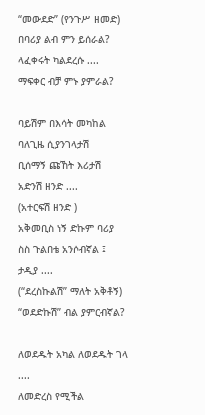“መውደድ” (የንጉሥ ዘመድ)
በባሪያ ልብ ምን ይሰራል?
ላፈቀሩት ካልደረሱ ....
ማፍቀር ብቻ ምኑ ያምራል?

ባይሽም በእሳት መካከል
ባለጊዜ ሲያንገላታሽ
ቢሰማኝ ጩኸት እሪታሽ
አድንሽ ዘንድ ....
(አተርፍሽ ዘንድ )
አቅመቢስ ነኝ ድኩም ባሪያ
ስስ ጉልበቴ አንሶብኛል ፤
ታዲያ ....
(“ደረስኩልሽ” ማለት አቅቶኝ)
“ወደድኩሽ” ብል ያምርብኛል?

ለወደዱት አካል ለወደዱት ገላ ....
ለመድረስ የሚችል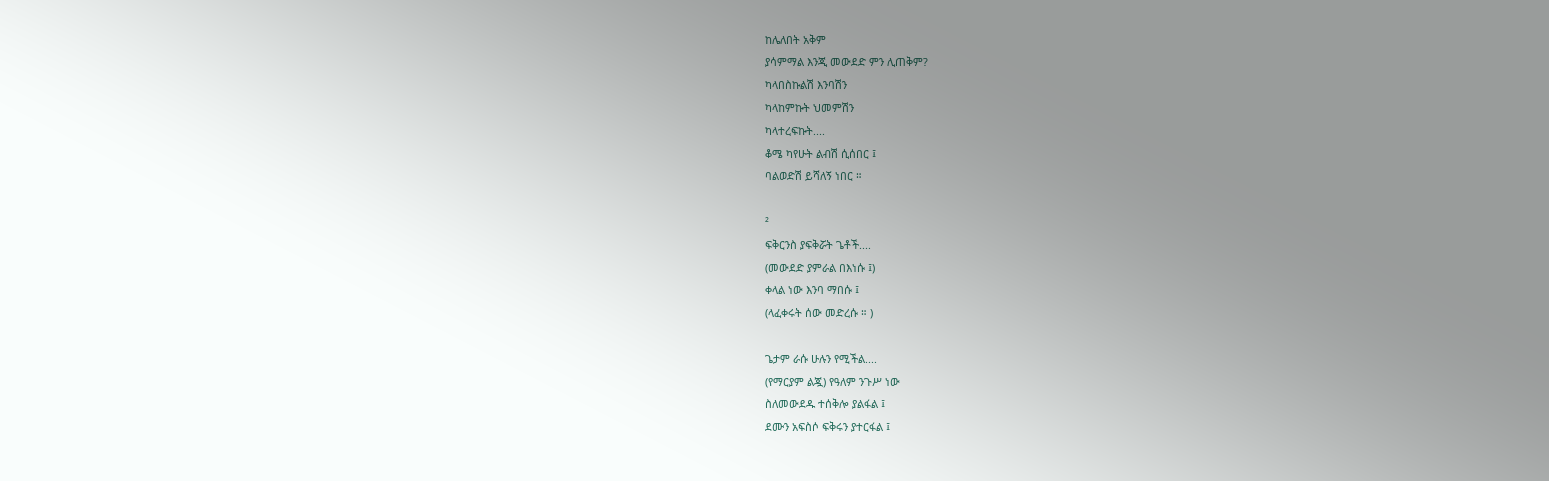ከሌለበት አቅም
ያሳምማል እንጂ መውደድ ምን ሊጠቅም?
ካላበስኩልሽ እንባሽን
ካላከምኩት ህመምሽን
ካላተረፍኩት....
ቆሜ ካየሁት ልብሽ ሲሰበር ፤
ባልወድሽ ይሻለኝ ነበር ።

²
ፍቅርንስ ያፍቅሯት ጌቶች....
(መውደድ ያምራል በእነሱ ፤)
ቀላል ነው እንባ ማበሱ ፤
(ላፈቀሩት ሰው መድረሱ ። )

ጌታም ራሱ ሁሉን የሚችል....
(የማርያም ልጇ) የዓለም ንጉሥ ነው
ስለመውደዱ ተሰቅሎ ያልፋል ፤
ደሙን አፍስሶ ፍቅሩን ያተርፋል ፤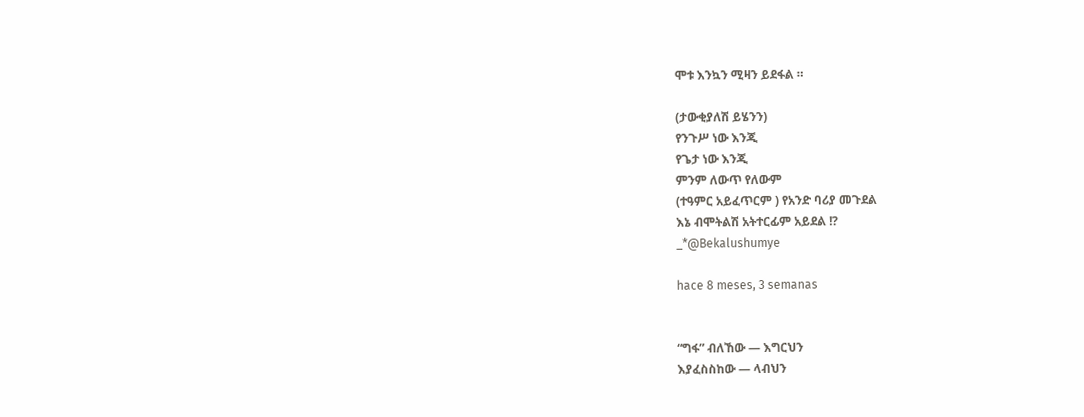ሞቱ እንኳን ሚዛን ይደፋል ።

(ታውቂያለሽ ይሄንን)
የንጉሥ ነው እንጂ
የጌታ ነው እንጂ
ምንም ለውጥ የለውም
(ተዓምር አይፈጥርም ) የአንድ ባሪያ መጉደል
እኔ ብሞትልሽ አትተርፊም አይደል !?
_*@Bekalushumye

hace 8 meses, 3 semanas


“ግፋ” ብለኸው — እግርህን
እያፈስስከው — ላብህን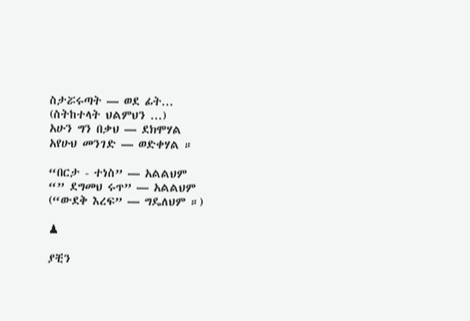ስታሯሩጣት — ወደ ፊት...
(ስትከተላት ህልምህን ...)
አሁን ግን በቃህ — ደክሞሃል
አየሁህ መንገድ — ወድቀሃል ።

“በርታ - ተነስ” — አልልህም
“” ደግመህ ሩጥ” — አልልህም
(“ውደቅ እረፍ” — ግዴለህም ።)

♟

ያቺን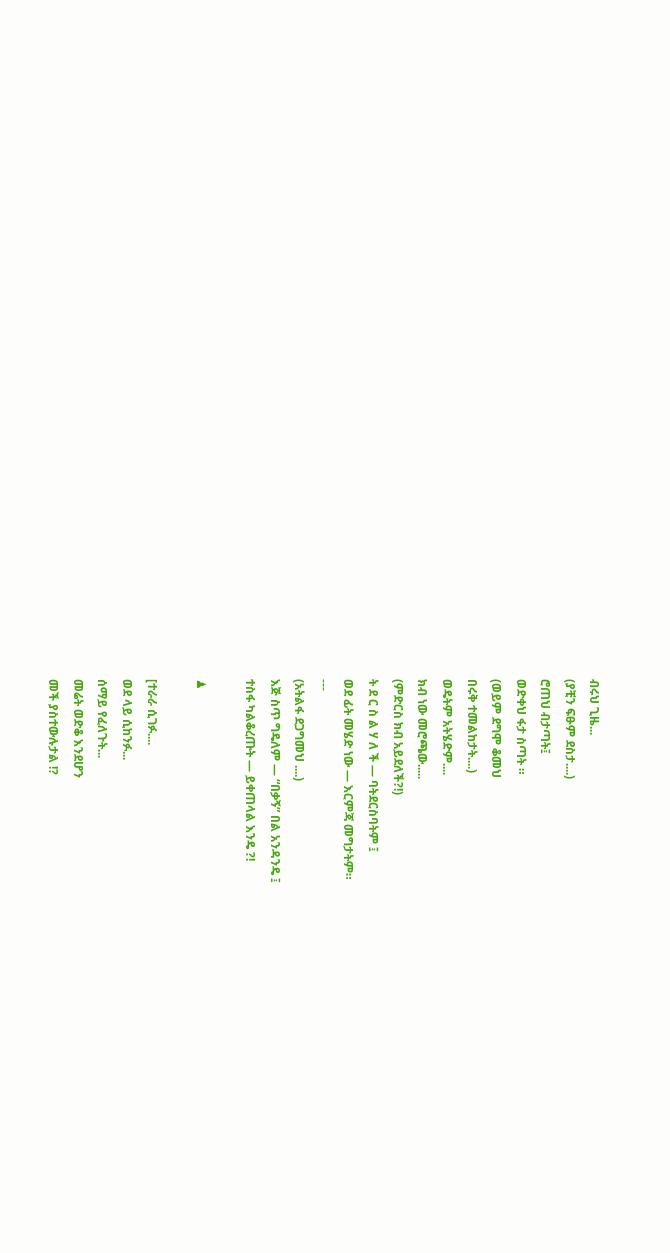ብሩህ ጊዜ...
(ያቺን ፍፁም ደስታ....)
ሮጠህ ብታጣት፤
ወድቀህ ፋታ ስጣት ።
(ወይም ደግሞ ቆመህ
በሩቅ ተመልከታት....)
ወዴትም አትሄድም....
ክብ ነው መሮጫው.....
(ምድርስ ክብ አይደለች?!)
ት ደ ር ስ ል ሃ ለ ች — ባትደርስባትም ፤
ወደ ፊት መሄድ ነው — እርምጃ መግታትም።
---
(አትልፋ ደጋግመህ ....)
እጅ ስጥ ግዴለም — “በቃኝ” በል አንዳንዴ ፤
ተስፋ ካልቆረጡት — ይቀጠላል እንዴ ?!

♟

[ተራራ ሲገፉ....
ወደ ላይ ሲከንፉ...
ሰማይ የፈለጉት...
መሬት ወድቆ እንደሆን
መች ያስተውሉታል !?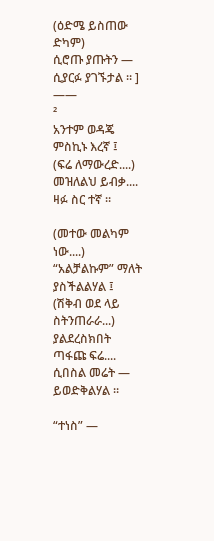(ዕድሜ ይስጠው ድካም)
ሲሮጡ ያጡትን — ሲያርፉ ያገኙታል ። ]
——
²
አንተም ወዳጄ ምስኪኑ እረኛ ፤
(ፍሬ ለማውረድ....)
መዝለልህ ይብቃ....
ዛፉ ስር ተኛ ።

(መተው መልካም ነው....)
“አልቻልኩም” ማለት ያስችልልሃል ፤
(ሽቅብ ወደ ላይ ስትንጠራራ...)
ያልደረስክበት ጣፋጩ ፍሬ....
ሲበስል መሬት — ይወድቅልሃል ።

“ተነስ” —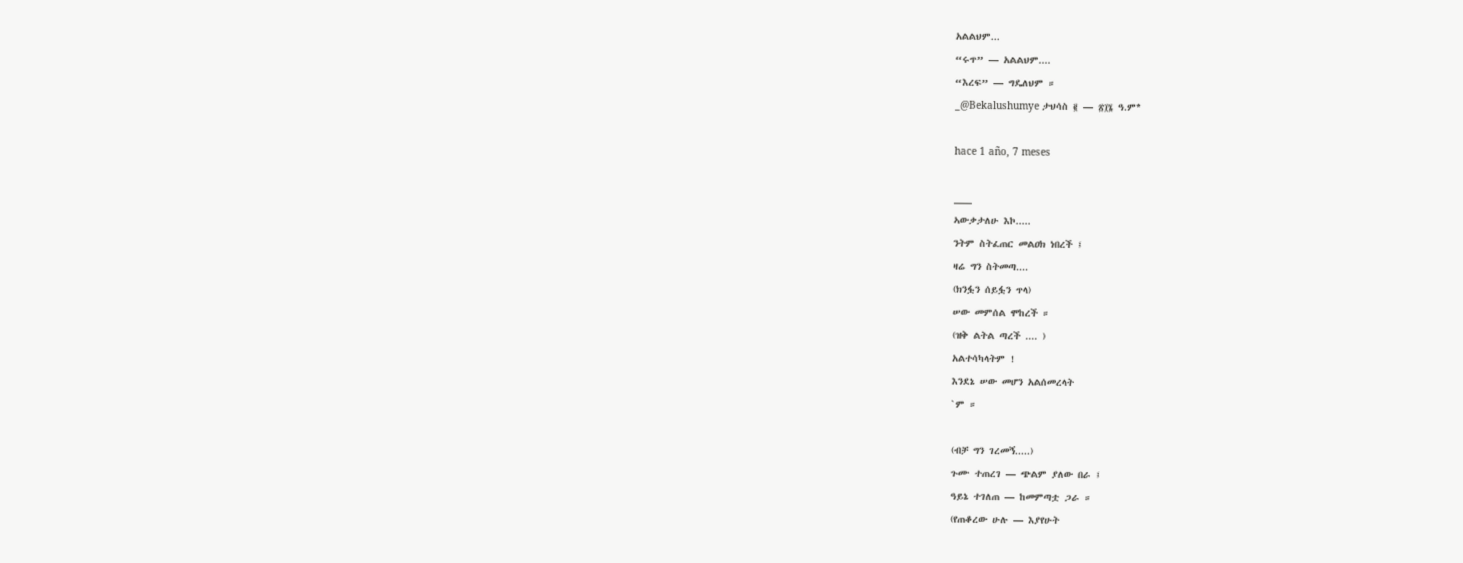አልልህም...
“ሩጥ” — አልልህም....
“እረፍ” — ግዴለህም ።
_@Bekalushumye ታህሳስ ፪ — ፳፲፮ ዓ.ም*

hace 1 año, 7 meses

___
ኣውቃታለሁ እኮ.....
ንትም ስትፈጠር መልዐክ ነበረች ፤
ዛሬ ግን ስትመጣ....
(ክንፏን ሰይፏን ጥላ)
ሠው መምሰል ሞከረች ።
(ዝቅ ልትል ጣረች .... )
አልተሳካላትም !
እንደኔ ሠው መሆን አልሰመረላት
`ም ።

(ብቻ ግን ገረመኝ.....)
ጉሙ ተጠረገ — ጭልም ያለው በራ ፤
ዓይኔ ተገለጠ — ከመምጣቷ ጋራ ።
(የጠቆረው ሁሉ — እያየሁት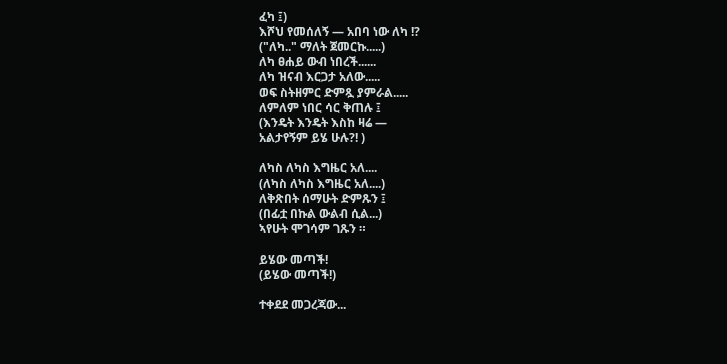ፈካ ፤)
እሾህ የመሰለኝ — አበባ ነው ለካ !?
("ለካ.." ማለት ጀመርኩ.....)
ለካ ፀሐይ ውብ ነበረች......
ለካ ዝናብ እርጋታ አለው.....
ወፍ ስትዘምር ድምጿ ያምራል.....
ለምለም ነበር ሳር ቅጠሉ ፤
(እንዴት እንዴት እስከ ዛሬ —
አልታየኝም ይሄ ሁሉ?! )

ለካስ ለካስ እግዜር አለ....
(ለካስ ለካስ እግዜር አለ....)
ለቅጽበት ሰማሁት ድምጹን ፤
(በፊቷ በኩል ውልብ ሲል...)
ኣየሁት ሞገሳም ገጹን ።

ይሄው መጣች!
(ይሄው መጣች!)

ተቀደደ መጋረጃው...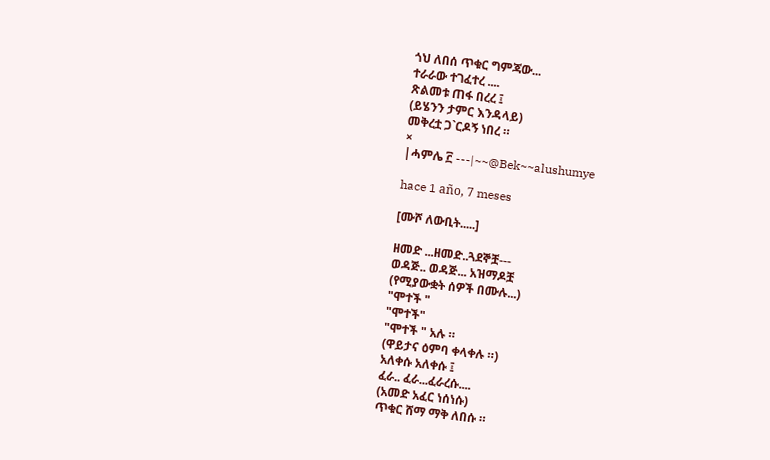ጎህ ለበሰ ጥቁር ግምጃው...
ተራራው ተገፈተረ ....
ጽልመቱ ጠፋ በረረ ፤
(ይሄንን ታምር እንዳላይ)
መቅረቷ ጋ`ርዶኝ ነበረ ።
×
|ሓምሌ ፫ ---|~~@Bek~~alushumye

hace 1 año, 7 meses

[ሙሾ ለውቢት.....]

ዘመድ ...ዘመድ..ጓደኞቿ---
ወዳጅ.. ወዳጅ... አዝማዶቿ
(የሚያውቋት ሰዎች በሙሉ...)
"ሞተች "
"ሞተች"
"ሞተች " አሉ ።
(ዋይታና ዕምባ ቀላቀሉ ።)
አለቀሱ አለቀሱ ፤
ፈራ.. ፈራ...ፈራረሱ....
(አመድ አፈር ነሰነሱ)
ጥቁር ሸማ ማቅ ለበሱ ።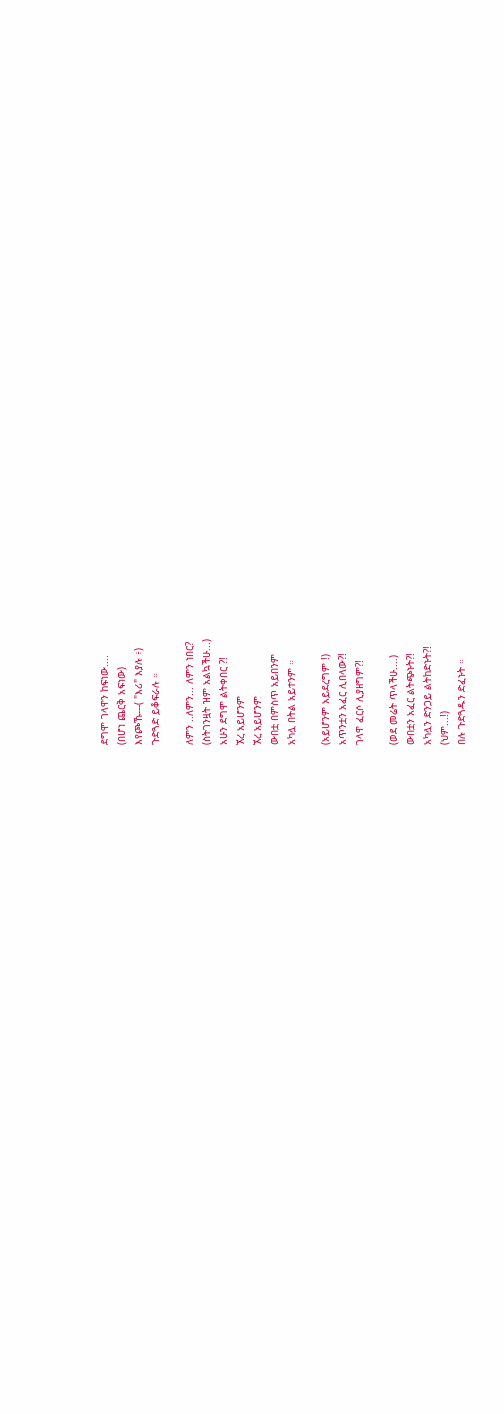ደግሞ ገላዋን ከፍነው....
(በሆነ ጨርቅ አፍነው)
እየጮኹ---( "እሪ" እያሉ ፥)
ጉድጓድ ይቆፍራሉ ።

ለምን ..ለምን... ለምን ነበር?
(ስትገንዟት ዝም አልኳችሁ...)
አሁን ደግሞ ልትቀበር ?!
ኧረ አይሆንም
ኧረ አይሆንም
ውበቷ በምስጥ አይበንም
አካሏ በትል አይተንም ።

(አይሆንም አይደረግም !)
አጥንቷን አፈር ሊበላው?!
ገላዋ ፈርሶ ሊያዘግም?!

(ወደ መሬት ጥላችሁ....)
ውበቷን አፈር ልትጭኑት?!
አካሏን ድንጋይ ልትከድኑት?!
(ህም...!)
በሉ ጉድጓዱን ድፈኑት ።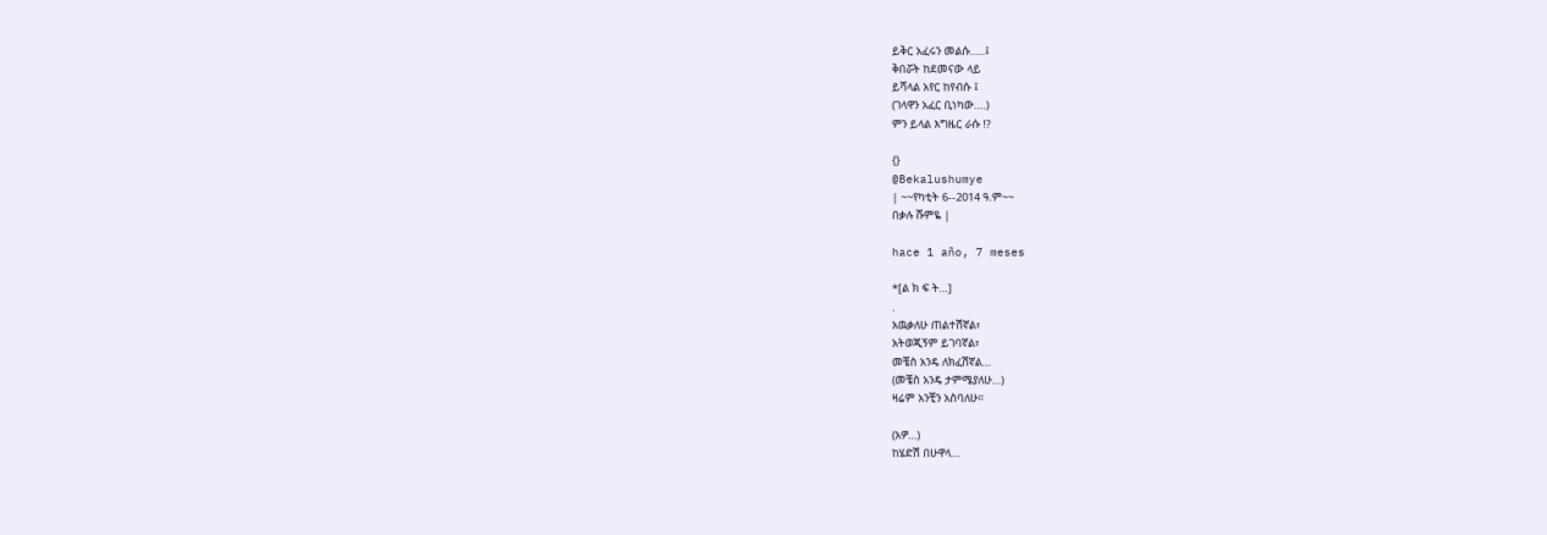ይቅር አፈሩን መልሱ.....፤
ቅበሯት ከደመናው ላይ
ይሻላል አየር ከየብሱ ፤
(ገላዋን አፈር ቢነካው....)
ምን ይላል እግዜር ራሱ !?

{}
@Bekalushumye
| ~~የካቲት 6--2014 ዓ.ም~~
በቃሉ ሹምዬ |

hace 1 año, 7 meses

*[ል ክ ፍ ት...]
.
አዉቃለሁ ጠልተሽኛል፣
አትወጂኝም ይገባኛል፣
መቼስ አንዴ ለክፈሽኛል...
(መቼስ አንዴ ታምሜያለሁ...)
ዛሬም አንቺን አስባለሁ።

(አዎ...)
ከሄድሽ በሁዋላ...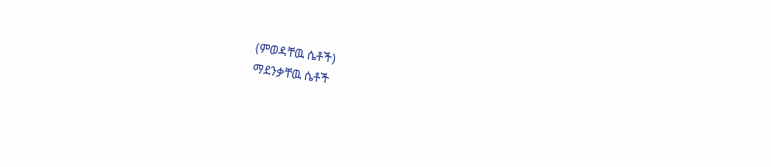(ምወዳቸዉ ሴቶች)
ማደንቃቸዉ ሴቶች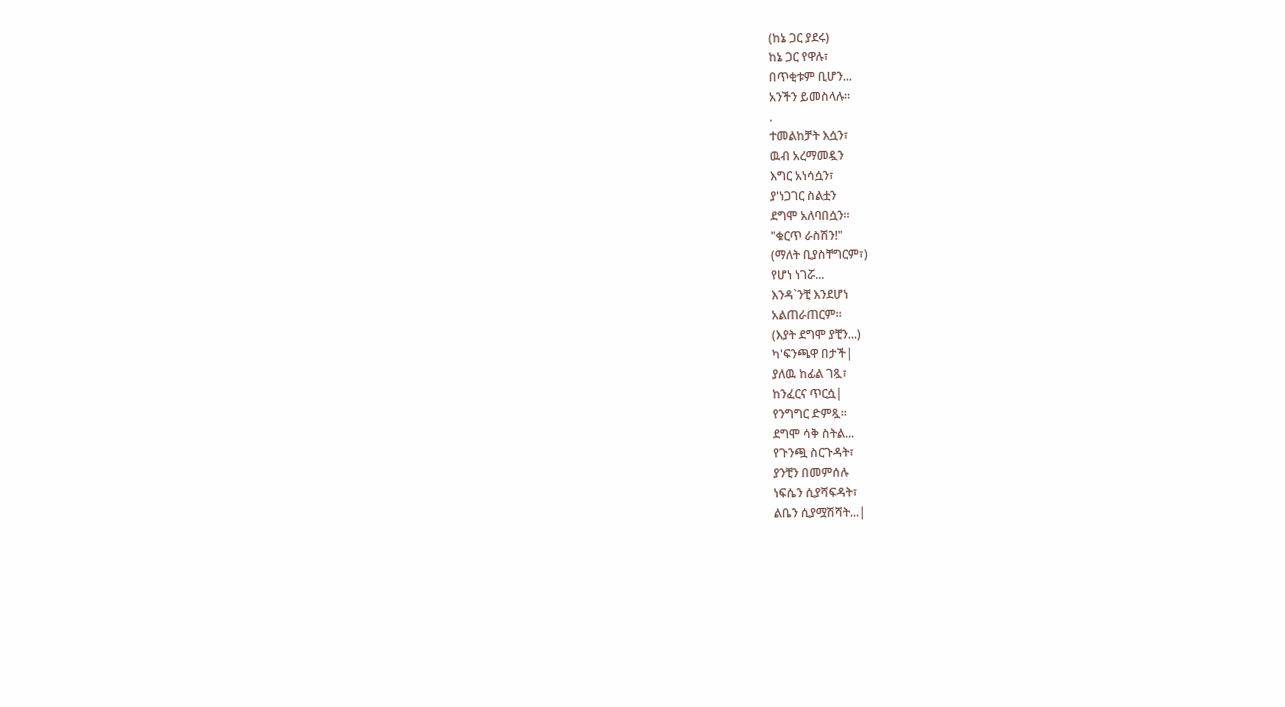(ከኔ ጋር ያደሩ)
ከኔ ጋር የዋሉ፣
በጥቂቱም ቢሆን...
አንችን ይመስላሉ።
.
ተመልከቻት እሷን፣
ዉብ አረማመዷን
እግር አነሳሷን፣
ያ'ነጋገር ስልቷን
ደግሞ አለባበሷን።
"ቁርጥ ራስሽን!"
(ማለት ቢያስቸግርም፣)
የሆነ ነገሯ...
እንዳ`ንቺ እንደሆነ
አልጠራጠርም።
(እያት ደግሞ ያቺን...)
ካ'ፍንጫዋ በታች|
ያለዉ ከፊል ገጿ፣
ከንፈርና ጥርሷ|
የንግግር ድምጿ።
ደግሞ ሳቅ ስትል...
የጉንጯ ስርጉዳት፣
ያንቺን በመምሰሉ
ነፍሴን ሲያሻፍዳት፣
ልቤን ሲያሟሽሻት...|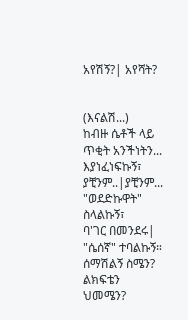አየሽኝ?| አየሻት?


(እናልሽ...)
ከብዙ ሴቶች ላይ
ጥቂት አንችነትን...
እያነፈነፍኩኝ፣
ያቺንም..|ያቺንም...
"ወደድኩዋት" ስላልኩኝ፣
ባ'ገር በመንደሩ| "ሴሰኛ" ተባልኩኝ።
ሰማሽልኝ ስሜን?
ልክፍቴን ህመሜን?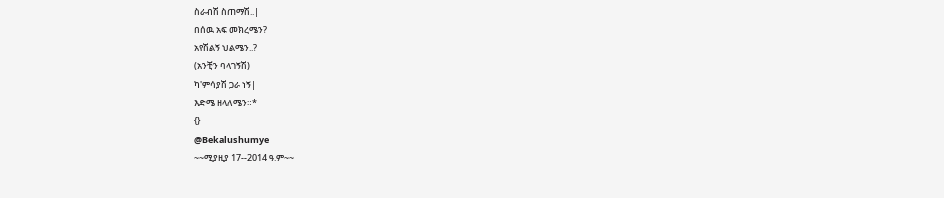ስራብሽ ስጠማሽ..|
በሰዉ አፍ መክረሜን?
አየሽልኝ ህልሜን..?
(አንቺን ባላገኝሽ)
ካ'ምሳያሽ ጋራ ነኝ|
እድሜ ዘላለሜን።*
{}
@Bekalushumye
~~ሚያዚያ 17--2014 ዓ.ም~~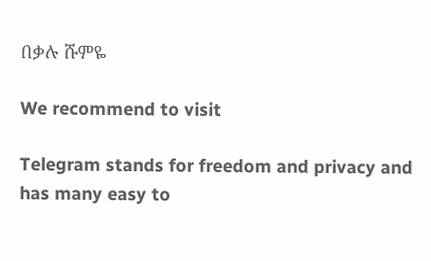በቃሉ ሹምዬ

We recommend to visit

Telegram stands for freedom and privacy and has many easy to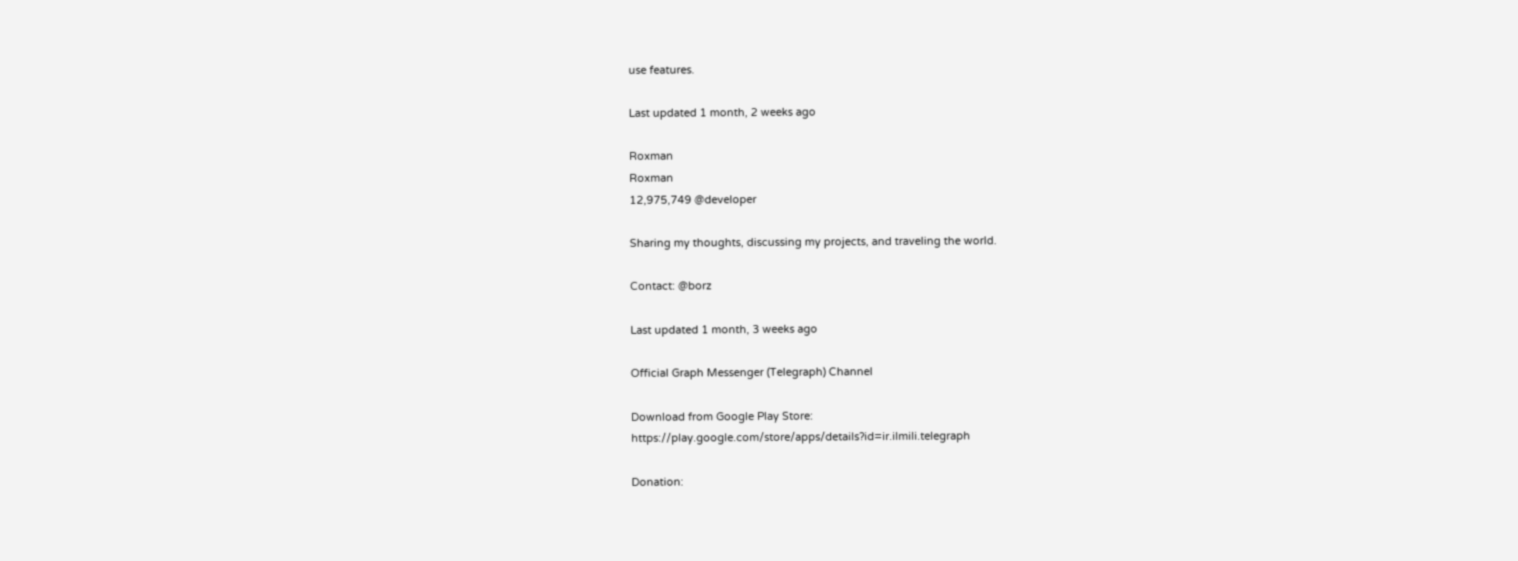use features.

Last updated 1 month, 2 weeks ago

Roxman
Roxman
12,975,749 @developer

Sharing my thoughts, discussing my projects, and traveling the world.

Contact: @borz

Last updated 1 month, 3 weeks ago

Official Graph Messenger (Telegraph) Channel

Download from Google Play Store:
https://play.google.com/store/apps/details?id=ir.ilmili.telegraph

Donation: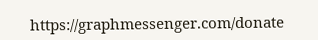https://graphmessenger.com/donate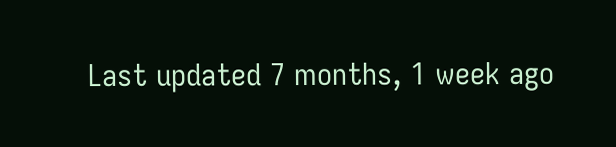Last updated 7 months, 1 week ago